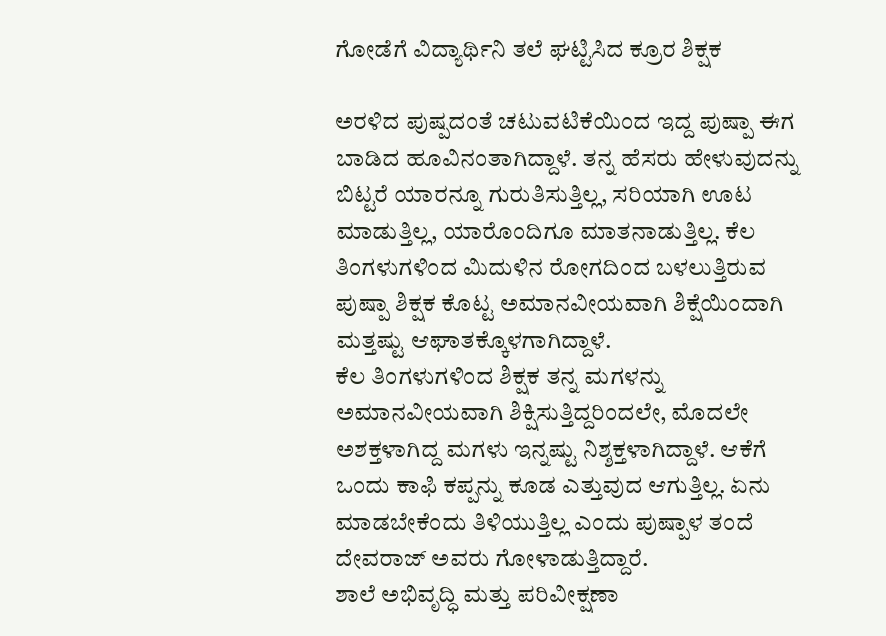ಗೋಡೆಗೆ ವಿದ್ಯಾರ್ಥಿನಿ ತಲೆ ಘಟ್ಟಿಸಿದ ಕ್ರೂರ ಶಿಕ್ಷಕ

ಅರಳಿದ ಪುಷ್ಪದಂತೆ ಚಟುವಟಿಕೆಯಿಂದ ಇದ್ದ ಪುಷ್ಪಾ ಈಗ ಬಾಡಿದ ಹೂವಿನಂತಾಗಿದ್ದಾಳೆ. ತನ್ನ ಹೆಸರು ಹೇಳುವುದನ್ನು ಬಿಟ್ಟರೆ ಯಾರನ್ನೂ ಗುರುತಿಸುತ್ತಿಲ್ಲ, ಸರಿಯಾಗಿ ಊಟ ಮಾಡುತ್ತಿಲ್ಲ, ಯಾರೊಂದಿಗೂ ಮಾತನಾಡುತ್ತಿಲ್ಲ. ಕೆಲ ತಿಂಗಳುಗಳಿಂದ ಮಿದುಳಿನ ರೋಗದಿಂದ ಬಳಲುತ್ತಿರುವ ಪುಷ್ಪಾ ಶಿಕ್ಷಕ ಕೊಟ್ಟ ಅಮಾನವೀಯವಾಗಿ ಶಿಕ್ಷೆಯಿಂದಾಗಿ ಮತ್ತಷ್ಟು ಆಘಾತಕ್ಕೊಳಗಾಗಿದ್ದಾಳೆ.
ಕೆಲ ತಿಂಗಳುಗಳಿಂದ ಶಿಕ್ಷಕ ತನ್ನ ಮಗಳನ್ನು ಅಮಾನವೀಯವಾಗಿ ಶಿಕ್ಷಿಸುತ್ತಿದ್ದರಿಂದಲೇ, ಮೊದಲೇ ಅಶಕ್ತಳಾಗಿದ್ದ ಮಗಳು ಇನ್ನಷ್ಟು ನಿಶ್ಶಕ್ತಳಾಗಿದ್ದಾಳೆ. ಆಕೆಗೆ ಒಂದು ಕಾಫಿ ಕಪ್ಪನ್ನು ಕೂಡ ಎತ್ತುವುದ ಆಗುತ್ತಿಲ್ಲ. ಏನು ಮಾಡಬೇಕೆಂದು ತಿಳಿಯುತ್ತಿಲ್ಲ ಎಂದು ಪುಷ್ಪಾಳ ತಂದೆ ದೇವರಾಜ್ ಅವರು ಗೋಳಾಡುತ್ತಿದ್ದಾರೆ.
ಶಾಲೆ ಅಭಿವೃದ್ಧಿ ಮತ್ತು ಪರಿವೀಕ್ಷಣಾ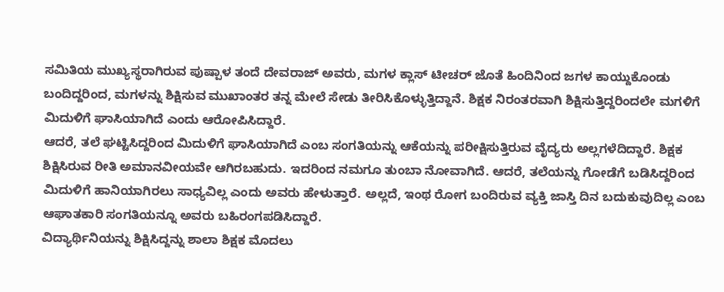ಸಮಿತಿಯ ಮುಖ್ಯಸ್ಥರಾಗಿರುವ ಪುಷ್ಪಾಳ ತಂದೆ ದೇವರಾಜ್ ಅವರು, ಮಗಳ ಕ್ಲಾಸ್ ಟೀಚರ್ ಜೊತೆ ಹಿಂದಿನಿಂದ ಜಗಳ ಕಾಯ್ದುಕೊಂಡು ಬಂದಿದ್ದರಿಂದ, ಮಗಳನ್ನು ಶಿಕ್ಷಿಸುವ ಮುಖಾಂತರ ತನ್ನ ಮೇಲೆ ಸೇಡು ತೀರಿಸಿಕೊಳ್ಳುತ್ತಿದ್ದಾನೆ. ಶಿಕ್ಷಕ ನಿರಂತರವಾಗಿ ಶಿಕ್ಷಿಸುತ್ತಿದ್ದರಿಂದಲೇ ಮಗಳಿಗೆ ಮಿದುಳಿಗೆ ಘಾಸಿಯಾಗಿದೆ ಎಂದು ಆರೋಪಿಸಿದ್ದಾರೆ.
ಆದರೆ, ತಲೆ ಘಟ್ಟಿಸಿದ್ದರಿಂದ ಮಿದುಳಿಗೆ ಘಾಸಿಯಾಗಿದೆ ಎಂಬ ಸಂಗತಿಯನ್ನು ಆಕೆಯನ್ನು ಪರೀಕ್ಷಿಸುತ್ತಿರುವ ವೈದ್ಯರು ಅಲ್ಲಗಳೆದಿದ್ದಾರೆ. ಶಿಕ್ಷಕ ಶಿಕ್ಷಿಸಿರುವ ರೀತಿ ಅಮಾನವೀಯವೇ ಆಗಿರಬಹುದು. ಇದರಿಂದ ನಮಗೂ ತುಂಬಾ ನೋವಾಗಿದೆ. ಆದರೆ, ತಲೆಯನ್ನು ಗೋಡೆಗೆ ಬಡಿಸಿದ್ದರಿಂದ ಮಿದುಳಿಗೆ ಹಾನಿಯಾಗಿರಲು ಸಾಧ್ಯವಿಲ್ಲ ಎಂದು ಅವರು ಹೇಳುತ್ತಾರೆ. ಅಲ್ಲದೆ, ಇಂಥ ರೋಗ ಬಂದಿರುವ ವ್ಯಕ್ತಿ ಜಾಸ್ತಿ ದಿನ ಬದುಕುವುದಿಲ್ಲ ಎಂಬ ಆಘಾತಕಾರಿ ಸಂಗತಿಯನ್ನೂ ಅವರು ಬಹಿರಂಗಪಡಿಸಿದ್ದಾರೆ.
ವಿದ್ಯಾರ್ಥಿನಿಯನ್ನು ಶಿಕ್ಷಿಸಿದ್ದನ್ನು ಶಾಲಾ ಶಿಕ್ಷಕ ಮೊದಲು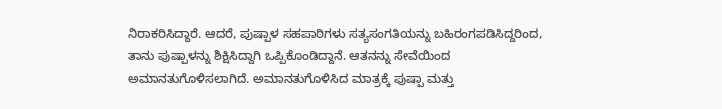ನಿರಾಕರಿಸಿದ್ದಾರೆ. ಆದರೆ, ಪುಷ್ಪಾಳ ಸಹಪಾಠಿಗಳು ಸತ್ಯಸಂಗತಿಯನ್ನು ಬಹಿರಂಗಪಡಿಸಿದ್ದರಿಂದ, ತಾನು ಪುಷ್ಪಾಳನ್ನು ಶಿಕ್ಷಿಸಿದ್ದಾಗಿ ಒಪ್ಪಿಕೊಂಡಿದ್ದಾನೆ. ಆತನನ್ನು ಸೇವೆಯಿಂದ ಅಮಾನತುಗೊಳಿಸಲಾಗಿದೆ. ಅಮಾನತುಗೊಳಿಸಿದ ಮಾತ್ರಕ್ಕೆ ಪುಷ್ಪಾ ಮತ್ತು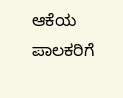ಆಕೆಯ ಪಾಲಕರಿಗೆ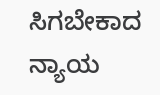ಸಿಗಬೇಕಾದ ನ್ಯಾಯ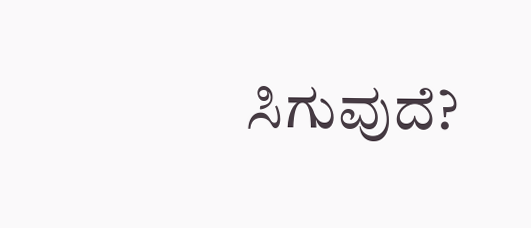ಸಿಗುವುದೆ?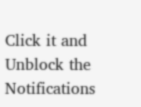Click it and Unblock the Notifications